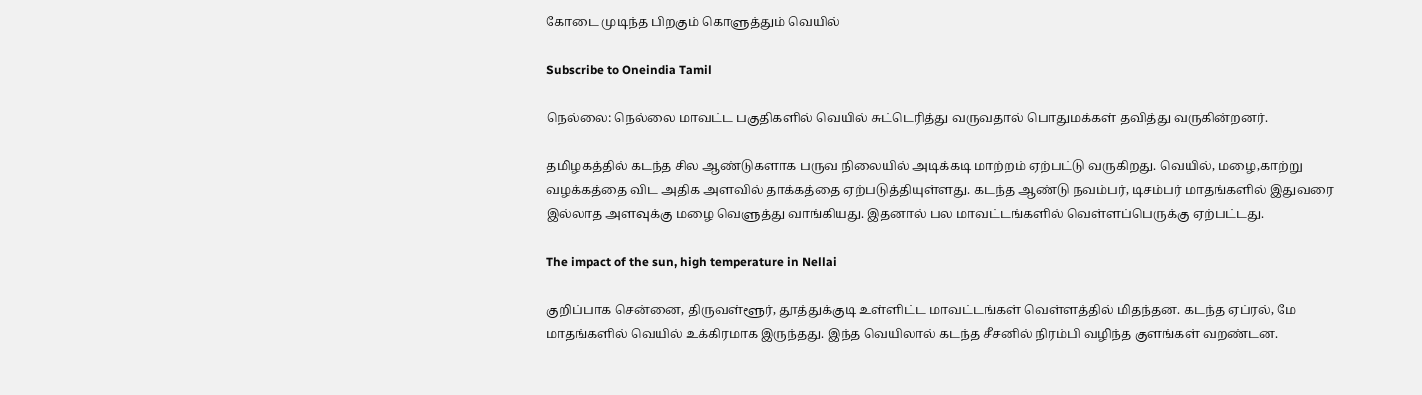கோடை முடிந்த பிறகும் கொளுத்தும் வெயில்

Subscribe to Oneindia Tamil

நெல்லை: நெல்லை மாவட்ட பகுதிகளில் வெயில் சுட்டெரித்து வருவதால் பொதுமக்கள் தவித்து வருகின்றனர்.

தமிழகத்தில் கடந்த சில ஆண்டுகளாக பருவ நிலையில் அடிக்கடி மாற்றம் ஏற்பட்டு வருகிறது. வெயில், மழை,காற்று வழக்கத்தை விட அதிக அளவில் தாக்கத்தை ஏற்படுத்தியுள்ளது. கடந்த ஆண்டு நவம்பர், டிசம்பர் மாதங்களில் இதுவரை இல்லாத அளவுக்கு மழை வெளுத்து வாங்கியது. இதனால் பல மாவட்டங்களில் வெள்ளப்பெருக்கு ஏற்பட்டது.

The impact of the sun, high temperature in Nellai

குறிப்பாக சென்னை, திருவள்ளூர், தூத்துக்குடி உள்ளிட்ட மாவட்டங்கள் வெள்ளத்தில் மிதந்தன. கடந்த ஏப்ரல், மே மாதங்களில் வெயில் உக்கிரமாக இருந்தது. இந்த வெயிலால் கடந்த சீசனில் நிரம்பி வழிந்த குளங்கள் வறண்டன.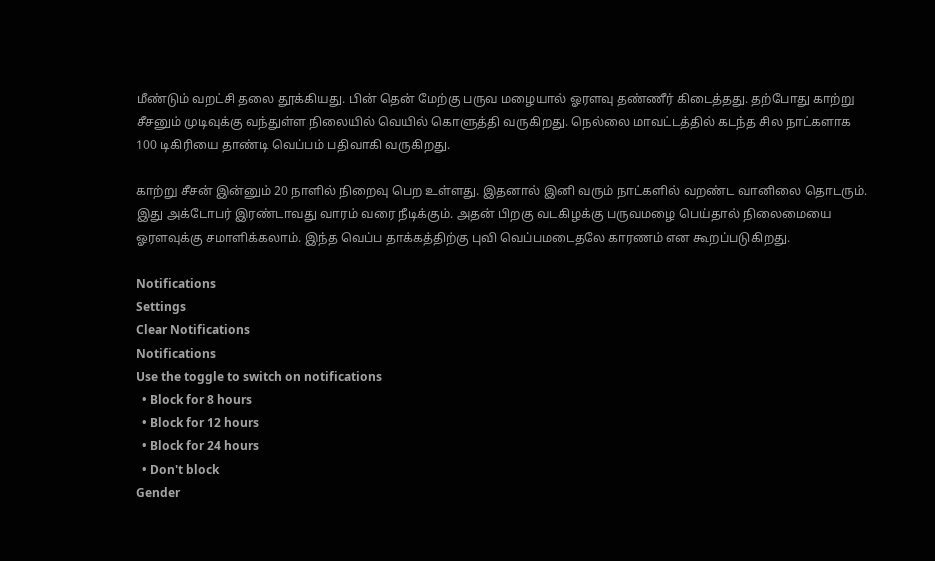மீண்டும் வறட்சி தலை தூக்கியது. பின் தென் மேற்கு பருவ மழையால் ஓரளவு தண்ணீர் கிடைத்தது. தற்போது காற்று சீசனும் முடிவுக்கு வந்துள்ள நிலையில் வெயில் கொளுத்தி வருகிறது. நெல்லை மாவட்டத்தில் கடந்த சில நாட்களாக 100 டிகிரியை தாண்டி வெப்பம் பதிவாகி வருகிறது.

காற்று சீசன் இன்னும் 20 நாளில் நிறைவு பெற உள்ளது. இதனால் இனி வரும் நாட்களில் வறண்ட வானிலை தொடரும். இது அக்டோபர் இரண்டாவது வாரம் வரை நீடிக்கும். அதன் பிறகு வடகிழக்கு பருவமழை பெய்தால் நிலைமையை ஓரளவுக்கு சமாளிக்கலாம். இந்த வெப்ப தாக்கத்திற்கு புவி வெப்பமடைதலே காரணம் என கூறப்படுகிறது.

Notifications
Settings
Clear Notifications
Notifications
Use the toggle to switch on notifications
  • Block for 8 hours
  • Block for 12 hours
  • Block for 24 hours
  • Don't block
Gender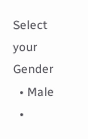Select your Gender
  • Male
  •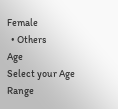Female
  • Others
Age
Select your Age Range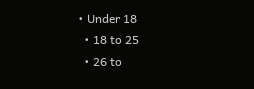• Under 18
  • 18 to 25
  • 26 to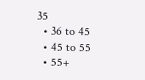35
  • 36 to 45
  • 45 to 55
  • 55+